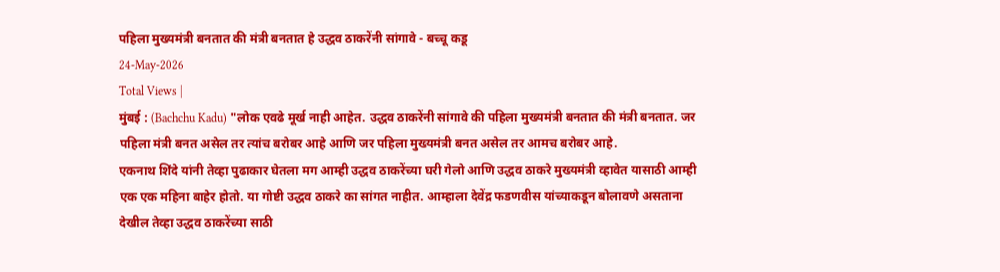पहिला मुख्यमंत्री बनतात की मंत्री बनतात हे उद्धव ठाकरेंनी सांगावे - बच्चू कडू
24-May-2026
Total Views |
मुंबई : (Bachchu Kadu) "लोक एवढे मूर्ख नाही आहेत. उद्धव ठाकरेंनी सांगावे की पहिला मुख्यमंत्री बनतात की मंत्री बनतात. जर पहिला मंत्री बनत असेल तर त्यांच बरोबर आहे आणि जर पहिला मुख्यमंत्री बनत असेल तर आमच बरोबर आहे.
एकनाथ शिंदे यांनी तेव्हा पुढाकार घेतला मग आम्ही उद्धव ठाकरेंच्या घरी गेलो आणि उद्धव ठाकरे मुख्यमंत्री व्हावेत यासाठी आम्ही एक एक महिना बाहेर होतो. या गोष्टी उद्धव ठाकरे का सांगत नाहीत. आम्हाला देवेंद्र फडणवीस यांच्याकडून बोलावणे असताना देखील तेव्हा उद्धव ठाकरेंच्या साठी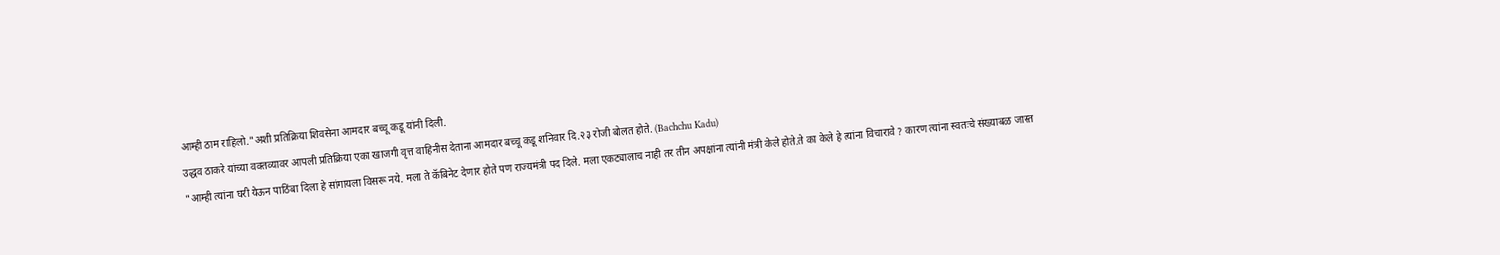आम्ही ठाम राहिलो."अशी प्रतिक्रिया शिवसेना आमदार बच्चू कडू यांनी दिली.
उद्धव ठाकरे यांच्या वक्तव्यावर आपली प्रतिक्रिया एका खाजगी वृत्त वाहिनीस देताना आमदार बच्चू कडू शनिवार दि.२३ रोजी बोलत होते. (Bachchu Kadu)
"आम्ही त्यांना घरी येऊन पाठिंबा दिला हे सांगायला विसरू नये. मला ते कॅबिनेट देणार होते पण राज्यमंत्री पद दिले. मला एकट्यालाच नाही तर तीन अपक्षांना त्यांनी मंत्री केले होते.ते का केले हे त्यांना विचारावे ? कारण त्यांना स्वतःचे संख्याबळ जास्त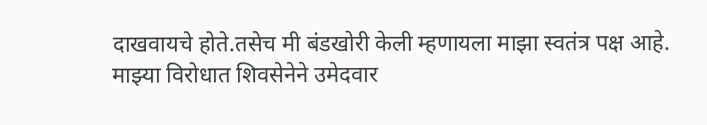दाखवायचे होते.तसेच मी बंडखोरी केली म्हणायला माझा स्वतंत्र पक्ष आहे.
माझ्या विरोधात शिवसेनेने उमेदवार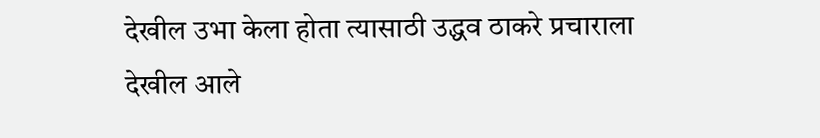देखील उभा केला होता त्यासाठी उद्धव ठाकरे प्रचाराला देखील आले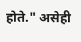होते." असेही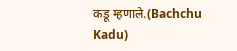कडू म्हणाले.(Bachchu Kadu)